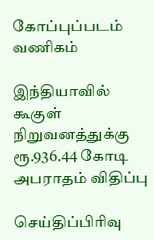கோப்புப்படம்
வணிகம்

இந்தியாவில் கூகுள் நிறுவனத்துக்கு ரூ.936.44 கோடி அபராதம் விதிப்பு

செய்திப்பிரிவு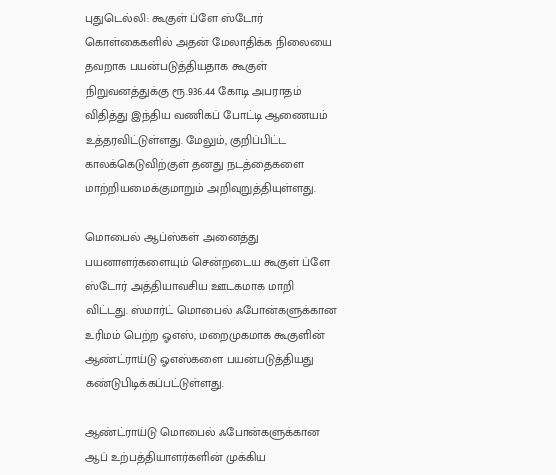புதுடெல்லி: கூகுள் ப்ளே ஸ்டோர் கொள்கைகளில் அதன் மேலாதிக்க நிலையை தவறாக பயன்படுத்தியதாக கூகுள் நிறுவனத்துக்கு ரூ.936.44 கோடி அபராதம் விதித்து இந்திய வணிகப் போட்டி ஆணையம் உத்தரவிட்டுள்ளது. மேலும், குறிப்பிட்ட காலக்கெடுவிற்குள் தனது நடத்தைகளை மாற்றியமைக்குமாறும் அறிவுறுத்தியுள்ளது.

மொபைல் ஆப்ஸ்கள் அனைத்து பயனாளர்களையும் சென்றடைய கூகுள் ப்ளே ஸ்டோர் அத்தியாவசிய ஊடகமாக மாறி விட்டது. ஸ்மார்ட் மொபைல் ஃபோன்களுக்கான உரிமம் பெற்ற ஓஎஸ், மறைமுகமாக கூகுளின் ஆண்ட்ராய்டு ஓஎஸ்களை பயன்படுத்தியது கண்டுபிடிக்கப்பட்டுள்ளது.

ஆண்ட்ராய்டு மொபைல் ஃபோன்களுக்கான ஆப் உற்பத்தியாளர்களின் முக்கிய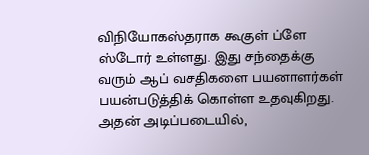விநியோகஸ்தராக கூகுள் ப்ளே ஸ்டோர் உள்ளது. இது சந்தைக்கு வரும் ஆப் வசதிகளை பயனாளர்கள் பயன்படுத்திக் கொள்ள உதவுகிறது. அதன் அடிப்படையில்,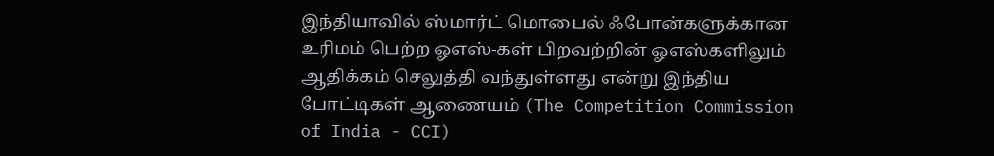இந்தியாவில் ஸ்மார்ட் மொபைல் ஃபோன்களுக்கான உரிமம் பெற்ற ஓஎஸ்-கள் பிறவற்றின் ஓஎஸ்களிலும் ஆதிக்கம் செலுத்தி வந்துள்ளது என்று இந்திய போட்டிகள் ஆணையம் (The Competition Commission of India - CCI)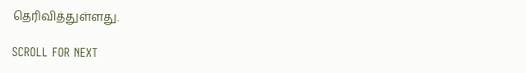தெரிவித்துள்ளது.

SCROLL FOR NEXT